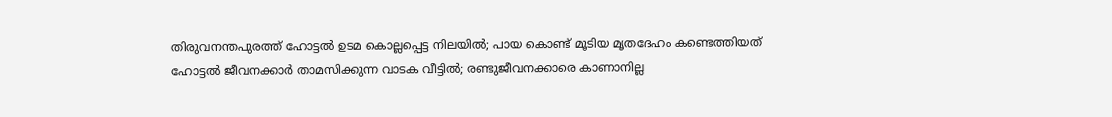തിരുവനന്തപുരത്ത് ഹോട്ടല്‍ ഉടമ കൊല്ലപ്പെട്ട നിലയില്‍; പായ കൊണ്ട് മൂടിയ മൃതദേഹം കണ്ടെത്തിയത് ഹോട്ടല്‍ ജീവനക്കാര്‍ താമസിക്കുന്ന വാടക വീട്ടില്‍; രണ്ടുജീവനക്കാരെ കാണാനില്ല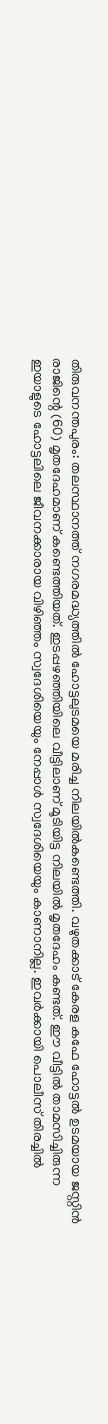തിരുവനന്തപുരം: തലസ്ഥാനത്ത് നഗരമദ്ധ്യത്തില്‍ ഹോട്ടലുടമയെ മരിച്ച നിലയില്‍കണ്ടെത്തി. വഴുതക്കാട് കേരള കഫേ ഹോട്ടല്‍ ഉടമയായ ജസ്റ്റിന്‍ രാജിന്റെ (60) മൃതദേഹമാണ് കണ്ടെത്തിയത്. ഇടപ്പഴഞ്ഞിയിലെ വീട്ടിലാണ് മൂടിയിട്ട നിലയില്‍ മൃതദേഹം കണ്ടത്. ഈ വീട്ടില്‍ താമസിച്ചിരുന്ന ഇയാളുടെ ഹോട്ടലിലെ ജീവനക്കാരായ വിഴിഞ്ഞം സ്വദേശിയെയും നേപ്പാള്‍ സ്വദേശിയെയും കാണാനില്ല. ഇവര്‍ക്കായി പൊലീസ് തിരച്ചില്‍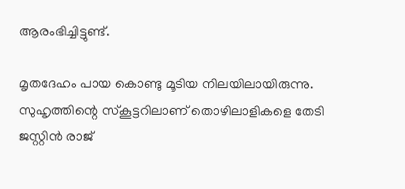ആരംഭിച്ചിട്ടുണ്ട്.

മൃതദേഹം പായ കൊണ്ടു മൂടിയ നിലയിലായിരുന്നു. സുഹൃത്തിന്റെ സ്‌കൂട്ടറിലാണ് തൊഴിലാളികളെ തേടി ജസ്റ്റിന്‍ രാജ്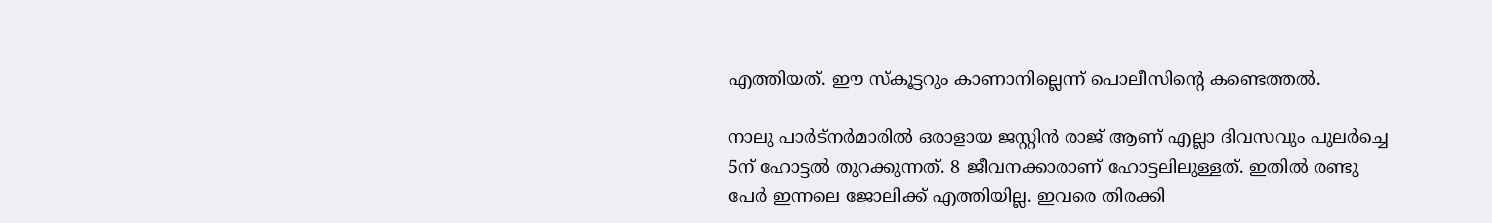എത്തിയത്. ഈ സ്‌കൂട്ടറും കാണാനില്ലെന്ന് പൊലീസിന്റെ കണ്ടെത്തല്‍.

നാലു പാര്‍ട്നര്‍മാരില്‍ ഒരാളായ ജസ്റ്റിന്‍ രാജ് ആണ് എല്ലാ ദിവസവും പുലര്‍ച്ചെ 5ന് ഹോട്ടല്‍ തുറക്കുന്നത്. 8 ജീവനക്കാരാണ് ഹോട്ടലിലുള്ളത്. ഇതില്‍ രണ്ടു പേര്‍ ഇന്നലെ ജോലിക്ക് എത്തിയില്ല. ഇവരെ തിരക്കി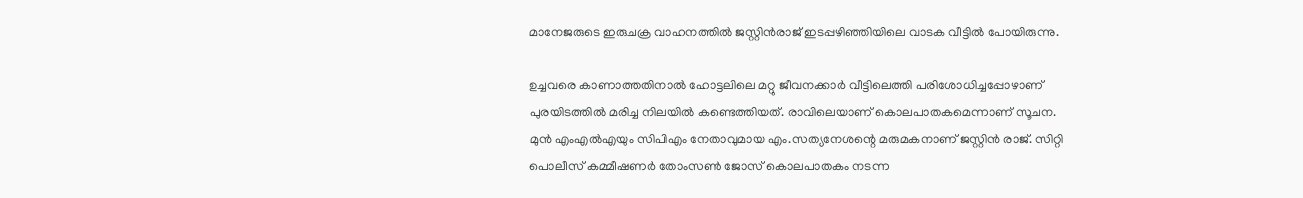മാനേജരുടെ ഇരുചക്ര വാഹനത്തില്‍ ജസ്റ്റിന്‍രാജ് ഇടപ്പഴിഞ്ഞിയിലെ വാടക വീട്ടില്‍ പോയിരുന്നു.

ഉച്ചവരെ കാണാത്തതിനാല്‍ ഹോട്ടലിലെ മറ്റു ജീവനക്കാര്‍ വീട്ടിലെത്തി പരിശോധിച്ചപ്പോഴാണ് പുരയിടത്തില്‍ മരിച്ച നിലയില്‍ കണ്ടെത്തിയത്. രാവിലെയാണ് കൊലപാതകമെന്നാണ് സൂചന. മുന്‍ എംഎല്‍എയും സിപിഎം നേതാവുമായ എം.സത്യനേശന്റെ മരുമകനാണ് ജസ്റ്റിന്‍ രാജ്. സിറ്റി പൊലീസ് കമ്മീഷണര്‍ തോംസണ്‍ ജോസ് കൊലപാതകം നടന്ന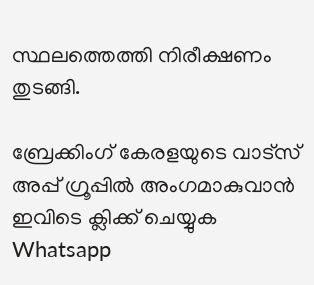സ്ഥലത്തെത്തി നിരീക്ഷണം തുടങ്ങി.

ബ്രേക്കിംഗ് കേരളയുടെ വാട്സ് അപ്പ് ഗ്രൂപ്പിൽ അംഗമാകുവാൻ ഇവിടെ ക്ലിക്ക് ചെയ്യുക Whatsapp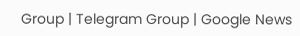Group | Telegram Group | Google News